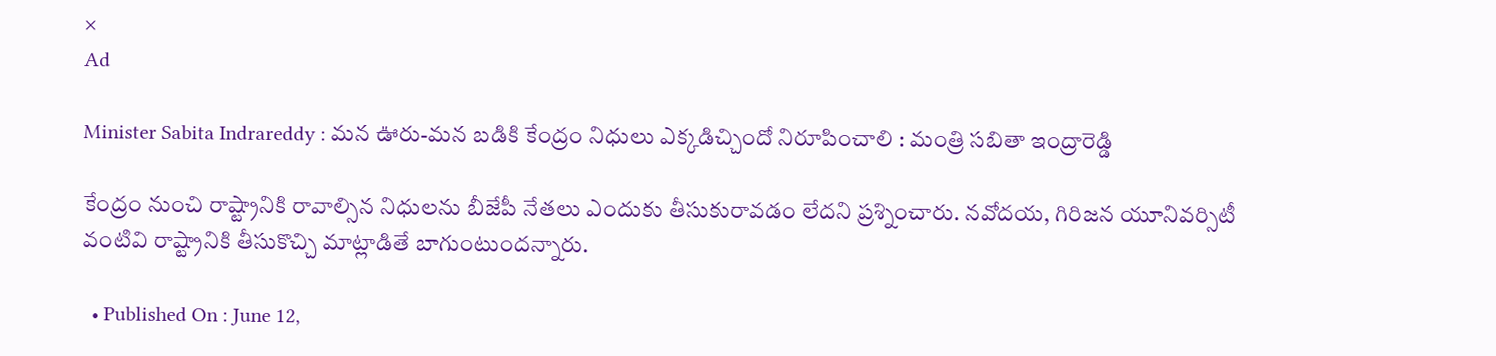×
Ad

Minister Sabita Indrareddy : మన ఊరు-మన బడికి కేంద్రం నిధులు ఎక్కడిచ్చిందో నిరూపించాలి : మంత్రి సబితా ఇంద్రారెడ్డి

కేంద్రం నుంచి రాష్ట్రానికి రావాల్సిన నిధులను బీజేపీ నేతలు ఎందుకు తీసుకురావడం లేదని ప్రశ్నించారు. నవోదయ, గిరిజన యూనివర్సిటీ వంటివి రాష్ట్రానికి తీసుకొచ్చి మాట్లాడితే బాగుంటుందన్నారు.

  • Published On : June 12,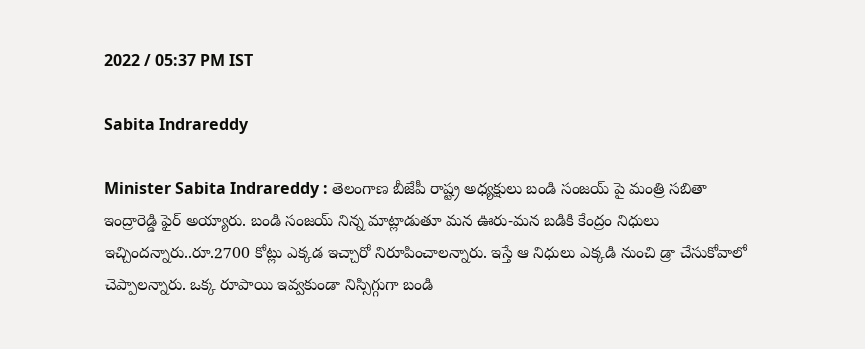2022 / 05:37 PM IST

Sabita Indrareddy

Minister Sabita Indrareddy : తెలంగాణ బీజేపీ రాష్ట్ర అధ్యక్షులు బండి సంజయ్ పై మంత్రి సబితా ఇంద్రారెడ్డి ఫైర్ అయ్యారు. బండి సంజయ్ నిన్న మాట్లాడుతూ మన ఊరు-మన బడికి కేంద్రం నిధులు ఇచ్చిందన్నారు..రూ.2700 కోట్లు ఎక్కడ ఇచ్చారో నిరూపించాలన్నారు. ఇస్తే ఆ నిధులు ఎక్కడి నుంచి డ్రా చేసుకోవాలో చెప్పాలన్నారు. ఒక్క రూపాయి ఇవ్వకుండా నిస్సిగ్గుగా బండి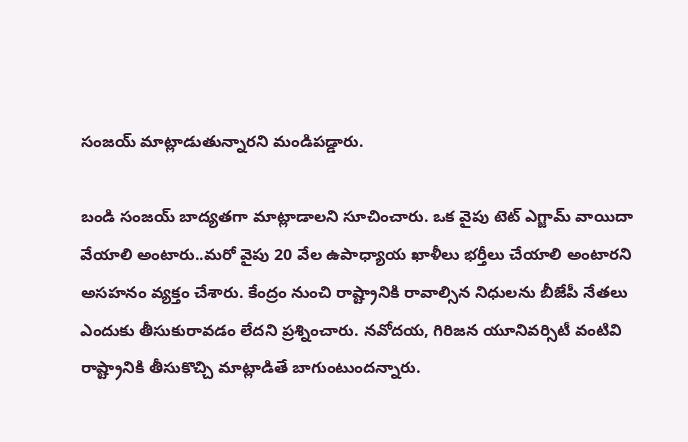సంజయ్ మాట్లాడుతున్నారని మండిపడ్డారు.

బండి సంజయ్ బాద్యతగా మాట్లాడాలని సూచించారు. ఒక వైపు టెట్ ఎగ్జామ్ వాయిదా వేయాలి అంటారు..మరో వైపు 20 వేల ఉపాధ్యాయ ఖాళీలు భర్తీలు చేయాలి అంటారని అసహనం వ్యక్తం చేశారు. కేంద్రం నుంచి రాష్ట్రానికి రావాల్సిన నిధులను బీజేపీ నేతలు ఎందుకు తీసుకురావడం లేదని ప్రశ్నించారు. నవోదయ, గిరిజన యూనివర్సిటీ వంటివి రాష్ట్రానికి తీసుకొచ్చి మాట్లాడితే బాగుంటుందన్నారు.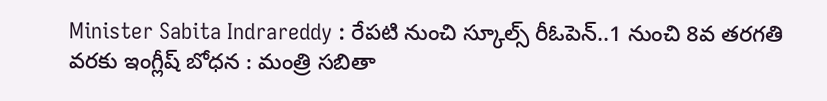Minister Sabita Indrareddy : రేపటి నుంచి స్కూల్స్ రీఓపెన్..1 నుంచి 8వ తరగతి వరకు ఇంగ్లీష్ బోధన : మంత్రి సబితా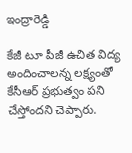ఇంద్రారెడ్డి

కేజీ టూ పీజీ ఉచిత విద్య అందించాలన్న లక్ష్యంతో కేసీఆర్ ప్రభుత్వం పని చేస్తోందని చెప్పారు.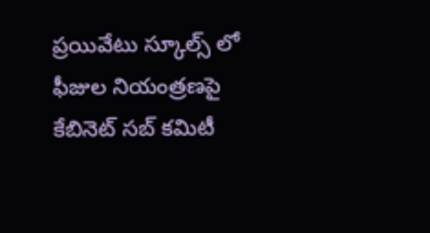ప్రయివేటు స్కూల్స్ లో ఫీజుల నియంత్రణపై కేబినెట్ సబ్ కమిటీ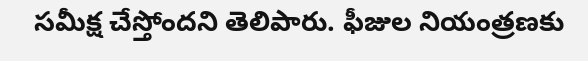సమీక్ష చేస్తోందని తెలిపారు. ఫీజుల నియంత్రణకు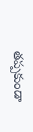తప్పకుండా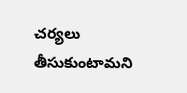చర్యలు తీసుకుంటామని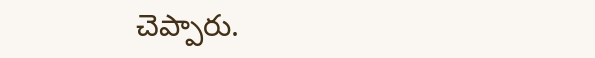చెప్పారు.